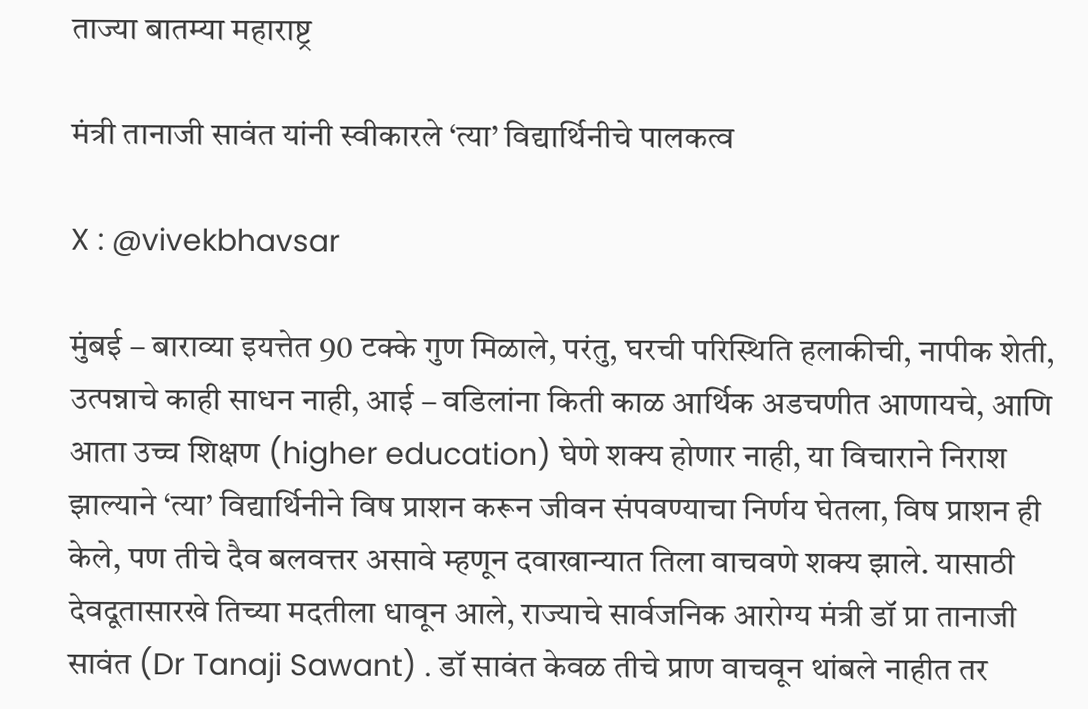ताज्या बातम्या महाराष्ट्र

मंत्री तानाजी सावंत यांनी स्वीकारले ‘त्या’ विद्यार्थिनीचे पालकत्व

X : @vivekbhavsar

मुंबई – बाराव्या इयत्तेत 90 टक्के गुण मिळाले, परंतु, घरची परिस्थिति हलाकीची, नापीक शेती, उत्पन्नाचे काही साधन नाही, आई – वडिलांना किती काळ आर्थिक अडचणीत आणायचे, आणि आता उच्च शिक्षण (higher education) घेणे शक्य होणार नाही, या विचाराने निराश झाल्याने ‘त्या’ विद्यार्थिनीने विष प्राशन करून जीवन संपवण्याचा निर्णय घेतला, विष प्राशन ही केले, पण तीचे दैव बलवत्तर असावे म्हणून दवाखान्यात तिला वाचवणे शक्य झाले. यासाठी देवदूतासारखे तिच्या मदतीला धावून आले, राज्याचे सार्वजनिक आरोग्य मंत्री डॉ प्रा तानाजी सावंत (Dr Tanaji Sawant) . डॉ सावंत केवळ तीचे प्राण वाचवून थांबले नाहीत तर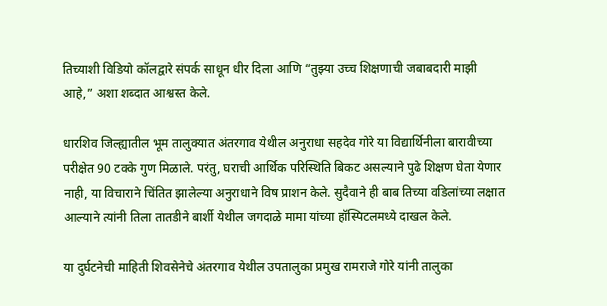तिच्याशी विडियो कॉलद्वारे संपर्क साधून धीर दिला आणि “तुझ्या उच्च शिक्षणाची जबाबदारी माझी आहे,” अशा शब्दात आश्वस्त केले.

धारशिव जिल्ह्यातील भूम तालुक्यात अंतरगाव येथील अनुराधा सहदेव गोरे या विद्यार्थिनीला बारावीच्या परीक्षेत 90 टक्के गुण मिळाले. परंतु, घराची आर्थिक परिस्थिति बिकट असल्याने पुढे शिक्षण घेता येणार नाही, या विचाराने चिंतित झालेल्या अनुराधाने विष प्राशन केले. सुदैवाने ही बाब तिच्या वडिलांच्या लक्षात आल्याने त्यांनी तिला तातडीने बार्शी येथील जगदाळे मामा यांच्या हॉस्पिटलमध्ये दाखल केले.

या दुर्घटनेची माहिती शिवसेनेचे अंतरगाव येथील उपतालुका प्रमुख रामराजे गोरे यांनी तालुका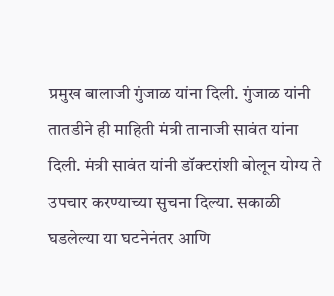प्रमुख बालाजी गुंजाळ यांना दिली. गुंजाळ यांनी तातडीने ही माहिती मंत्री तानाजी सावंत यांना दिली. मंत्री सावंत यांनी डॉक्टरांशी बोलून योग्य ते उपचार करण्याच्या सुचना दिल्या. सकाळी घडलेल्या या घटनेनंतर आणि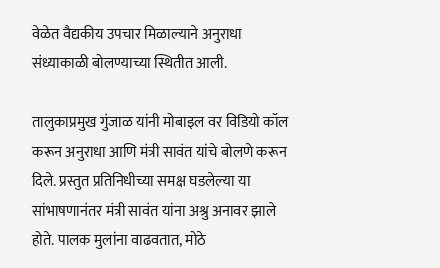वेळेत वैद्यकीय उपचार मिळाल्याने अनुराधा संध्याकाळी बोलण्याच्या स्थितीत आली.

तालुकाप्रमुख गुंजाळ यांनी मोबाइल वर विडियो कॉल करून अनुराधा आणि मंत्री सावंत यांचे बोलणे करून दिले. प्रस्तुत प्रतिनिधीच्या समक्ष घडलेल्या या सांभाषणानंतर मंत्री सावंत यांना अश्रु अनावर झाले होते. पालक मुलांना वाढवतात, मोठे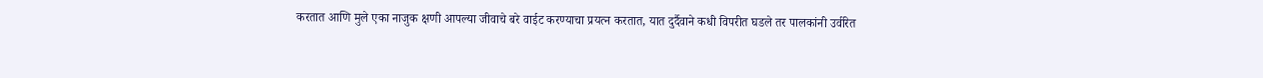करतात आणि मुले एका नाजुक क्षणी आपल्या जीवाचे बरे वाईट करण्याचा प्रयत्न करतात, यात दुर्दैवाने कधी विपरीत घडले तर पालकांनी उर्वरित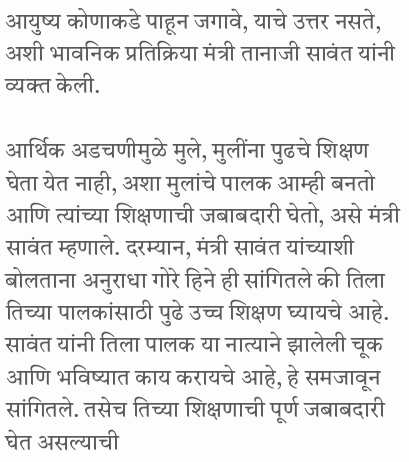आयुष्य कोणाकडे पाहून जगावे, याचे उत्तर नसते, अशी भावनिक प्रतिक्रिया मंत्री तानाजी सावंत यांनी व्यक्त केली.

आर्थिक अडचणीमुळे मुले, मुलींना पुढचे शिक्षण घेता येत नाही, अशा मुलांचे पालक आम्ही बनतो आणि त्यांच्या शिक्षणाची जबाबदारी घेतो, असे मंत्री सावंत म्हणाले. दरम्यान, मंत्री सावंत यांच्याशी बोलताना अनुराधा गोरे हिने ही सांगितले की तिला तिच्या पालकांसाठी पुढे उच्च शिक्षण घ्यायचे आहे. सावंत यांनी तिला पालक या नात्याने झालेली चूक आणि भविष्यात काय करायचे आहे, हे समजावून सांगितले. तसेच तिच्या शिक्षणाची पूर्ण जबाबदारी घेत असल्याची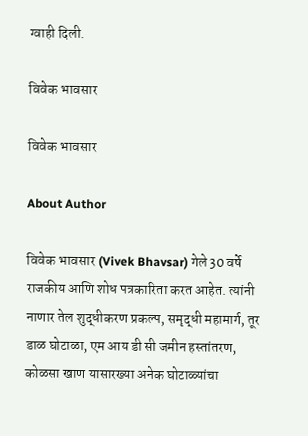ग्वाही दिली.

विवेक भावसार

विवेक भावसार

About Author

विवेक भावसार (Vivek Bhavsar) गेले 30 वर्षे राजकीय आणि शोध पत्रकारिता करत आहेत. त्यांनी नाणार तेल शुद्धीकरण प्रकल्प, समृद्धी महामार्ग, तूर डाळ घोटाळा, एम आय डी सी जमीन हस्तांतरण, कोळसा खाण यासारख्या अनेक घोटाळ्यांचा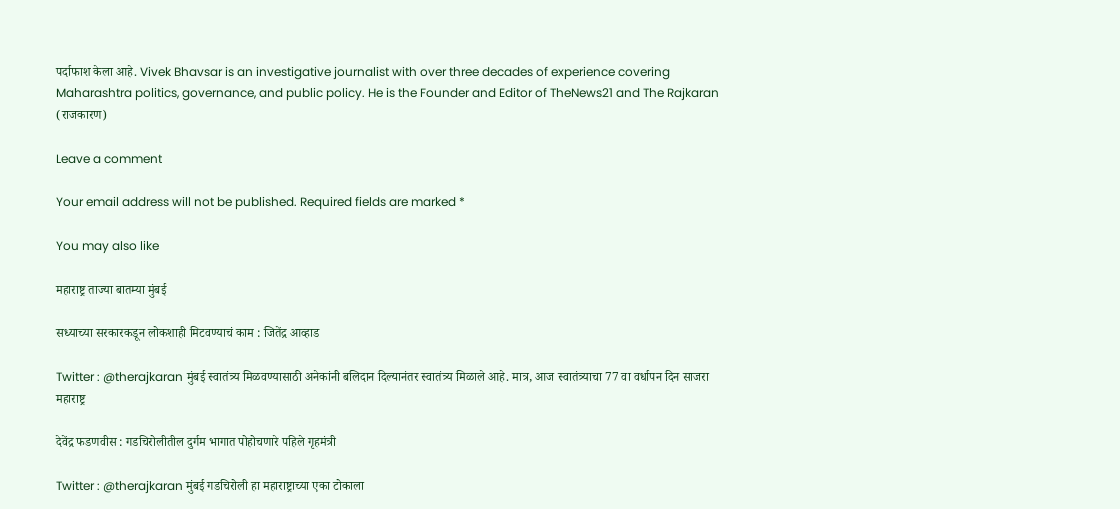पर्दाफाश केला आहे. Vivek Bhavsar is an investigative journalist with over three decades of experience covering Maharashtra politics, governance, and public policy. He is the Founder and Editor of TheNews21 and The Rajkaran (राजकारण)

Leave a comment

Your email address will not be published. Required fields are marked *

You may also like

महाराष्ट्र ताज्या बातम्या मुंबई

सध्याच्या सरकारकडून लोकशाही मिटवण्याचं काम : जितेंद्र आव्हाड

Twitter : @therajkaran मुंबई स्वातंत्र्य मिळवण्यासाठी अनेकांनी बलिदान दिल्यानंतर स्वातंत्र्य मिळाले आहे. मात्र, आज स्वातंत्र्याचा 77 वा वर्धापन दिन साजरा
महाराष्ट्र

देवेंद्र फडणवीस : गडचिरोलीतील दुर्गम भागात पोहोचणारे पहिले गृहमंत्री

Twitter : @therajkaran मुंबई गडचिरोली हा महाराष्ट्राच्या एका टोकाला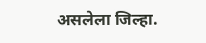असलेला जिल्हा.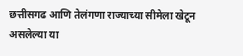छत्तीसगढ आणि तेलंगणा राज्याच्या सीमेला खेटून असलेल्या या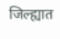जिल्ह्यात